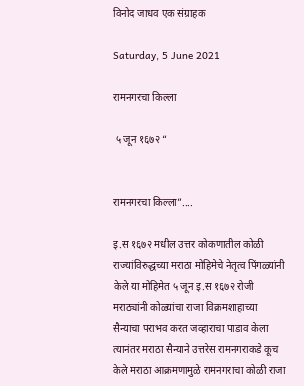विनोद जाधव एक संग्राहक

Saturday, 5 June 2021

रामनगरचा किल्ला

 ५ जून १६७२ “


रामनगरचा किल्ला”....

इ.स १६७२ मधील उत्तर कोकणातील कोळी राज्यांविरुद्धच्या मराठा मोहिमेचे नेतृत्व पिंगळ्यांनी केले या मोहिमेत ५ जून इ.स १६७२ रोजी मराठ्यांनी कोळ्यांचा राजा विक्रमशाहाच्या सैन्याचा पराभव करत जव्हाराचा पाडाव केला त्यानंतर मराठा सैन्याने उत्तरेस रामनगराकडे कूच केले मराठा आक्रमणामुळे रामनगराचा कोळी राजा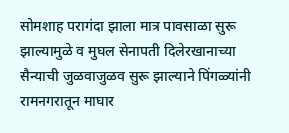सोमशाह परागंदा झाला मात्र पावसाळा सुरू झाल्यामुळे व मुघल सेनापती दिलेरखानाच्या सैन्याची जुळवाजुळव सुरू झाल्याने पिंगळ्यांनी रामनगरातून माघार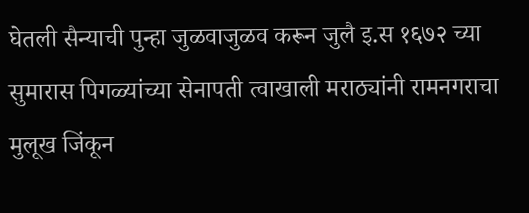घेतली सैन्याची पुन्हा जुळवाजुळव करून जुलै इ.स १६७२ च्या सुमारास पिगळ्यांच्या सेनापती त्वाखाली मराठ्यांनी रामनगराचा मुलूख जिंकून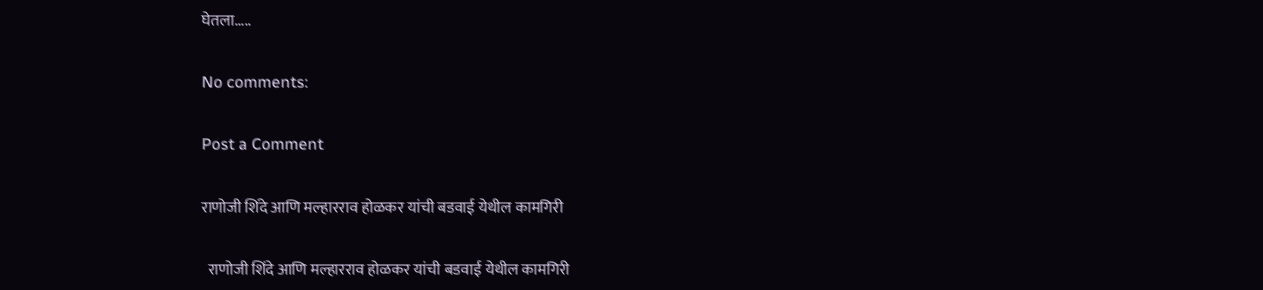घेतला.....

No comments:

Post a Comment

राणोजी शिंदे आणि मल्हारराव होळकर यांची बडवाई येथील कामगिरी

  राणोजी शिंदे आणि मल्हारराव होळकर यांची बडवाई येथील कामगिरी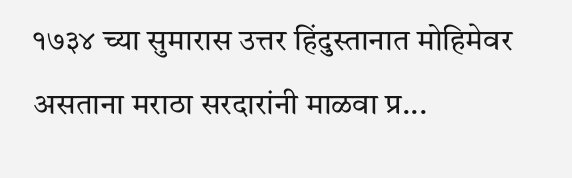१७३४ च्या सुमारास उत्तर हिंदुस्तानात मोहिमेवर असताना मराठा सरदारांनी माळवा प्र...